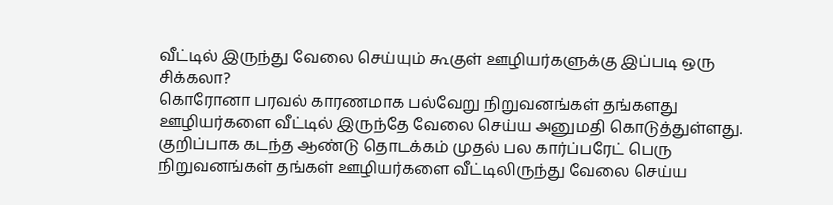வீட்டில் இருந்து வேலை செய்யும் கூகுள் ஊழியர்களுக்கு இப்படி ஒரு சிக்கலா?
கொரோனா பரவல் காரணமாக பல்வேறு நிறுவனங்கள் தங்களது ஊழியர்களை வீட்டில் இருந்தே வேலை செய்ய அனுமதி கொடுத்துள்ளது. குறிப்பாக கடந்த ஆண்டு தொடக்கம் முதல் பல கார்ப்பரேட் பெரு நிறுவனங்கள் தங்கள் ஊழியர்களை வீட்டிலிருந்து வேலை செய்ய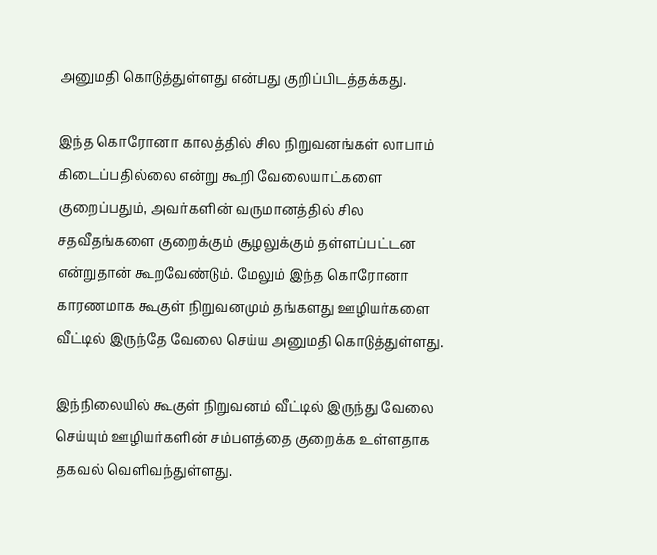அனுமதி கொடுத்துள்ளது என்பது குறிப்பிடத்தக்கது.

இந்த கொரோனா காலத்தில் சில நிறுவனங்கள் லாபாம் கிடைப்பதில்லை என்று கூறி வேலையாட்களை குறைப்பதும், அவர்களின் வருமானத்தில் சில சதவீதங்களை குறைக்கும் சூழலுக்கும் தள்ளப்பட்டன என்றுதான் கூறவேண்டும். மேலும் இந்த கொரோனா காரணமாக கூகுள் நிறுவனமும் தங்களது ஊழியர்களை வீட்டில் இருந்தே வேலை செய்ய அனுமதி கொடுத்துள்ளது.

இந்நிலையில் கூகுள் நிறுவனம் வீட்டில் இருந்து வேலை செய்யும் ஊழியர்களின் சம்பளத்தை குறைக்க உள்ளதாக தகவல் வெளிவந்துள்ளது.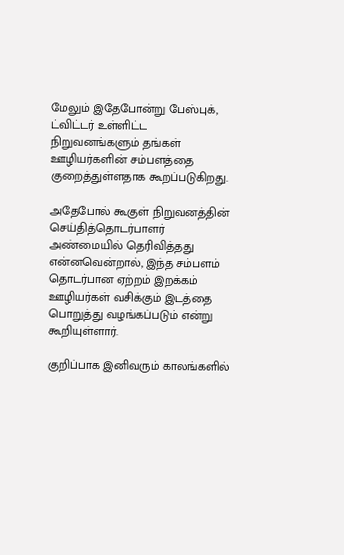மேலும் இதேபோன்று பேஸ்புக், ட்விட்டர் உள்ளிட்ட நிறுவனங்களும் தங்கள் ஊழியர்களின் சம்பளத்தை குறைத்துள்ளதாக கூறப்படுகிறது.

அதேபோல் கூகுள் நிறுவனத்தின் செய்தித்தொடர்பாளர் அண்மையில் தெரிவித்தது என்னவென்றால், இந்த சம்பளம் தொடர்பான ஏற்றம் இறக்கம் ஊழியர்கள் வசிக்கும் இடத்தை பொறுத்து வழங்கப்படும் என்று கூறியுள்ளார்.

குறிப்பாக இனிவரும் காலங்களில்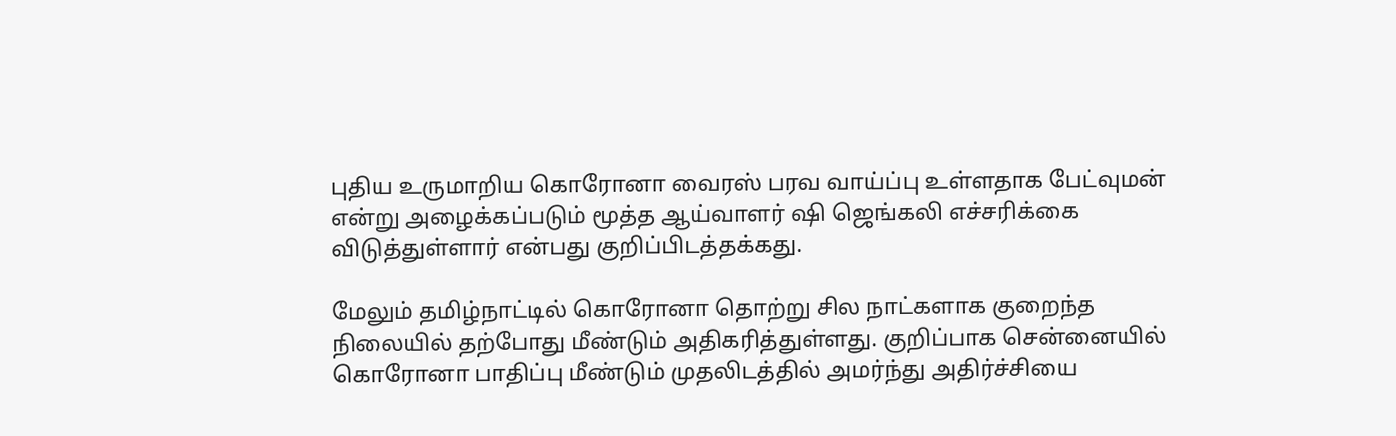புதிய உருமாறிய கொரோனா வைரஸ் பரவ வாய்ப்பு உள்ளதாக பேட்வுமன் என்று அழைக்கப்படும் மூத்த ஆய்வாளர் ஷி ஜெங்கலி எச்சரிக்கை விடுத்துள்ளார் என்பது குறிப்பிடத்தக்கது.

மேலும் தமிழ்நாட்டில் கொரோனா தொற்று சில நாட்களாக குறைந்த நிலையில் தற்போது மீண்டும் அதிகரித்துள்ளது. குறிப்பாக சென்னையில் கொரோனா பாதிப்பு மீண்டும் முதலிடத்தில் அமர்ந்து அதிர்ச்சியை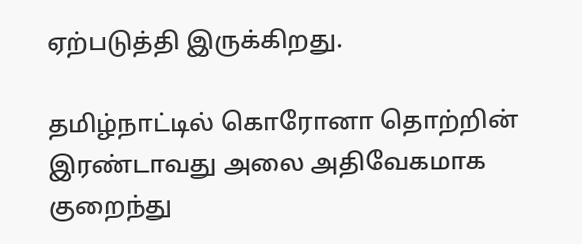ஏற்படுத்தி இருக்கிறது.

தமிழ்நாட்டில் கொரோனா தொற்றின் இரண்டாவது அலை அதிவேகமாக குறைந்து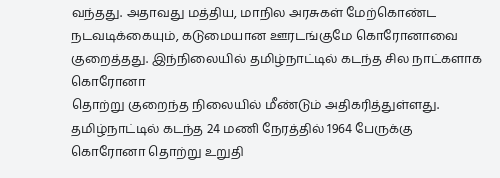வந்தது. அதாவது மத்திய, மாநில அரசுகள் மேற்கொண்ட நடவடிக்கையும், கடுமையான ஊரடங்குமே கொரோனாவை குறைத்தது. இந்நிலையில் தமிழ்நாட்டில் கடந்த சில நாட்களாக கொரோனா
தொற்று குறைந்த நிலையில் மீண்டும் அதிகரித்துள்ளது. தமிழ்நாட்டில் கடந்த 24 மணி நேரத்தில் 1964 பேருக்கு கொரோனா தொற்று உறுதி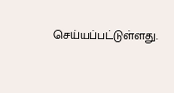செய்யப்பட்டுள்ளது.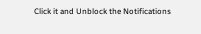Click it and Unblock the Notifications